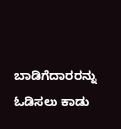ಬಾಡಿಗೆದಾರರನ್ನು ಓಡಿಸಲು ಕಾಡು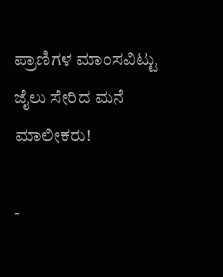ಪ್ರಾಣಿಗಳ ಮಾಂಸವಿಟ್ಟು ಜೈಲು ಸೇರಿದ ಮನೆ ಮಾಲೀಕರು!

-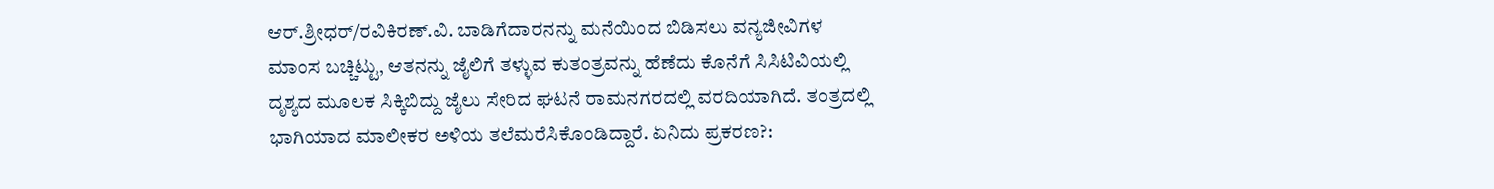ಆರ್‌.ಶ್ರೀಧರ್‌/ರವಿಕಿರಣ್‌.ವಿ. ಬಾಡಿಗೆದಾರನನ್ನು ಮನೆಯಿಂದ ಬಿಡಿಸಲು ವನ್ಯಜೀವಿಗಳ ಮಾಂಸ ಬಚ್ಚಿಟ್ಟು, ಆತನನ್ನು ಜೈಲಿಗೆ ತಳ್ಳುವ ಕುತಂತ್ರವನ್ನು ಹೆಣೆದು ಕೊನೆಗೆ ಸಿಸಿಟಿವಿಯಲ್ಲಿ ದೃಶ್ಯದ ಮೂಲಕ ಸಿಕ್ಕಿಬಿದ್ದು ಜೈಲು ಸೇರಿದ ಘಟನೆ ರಾಮನಗರದಲ್ಲಿ ವರದಿಯಾಗಿದೆ. ತಂತ್ರದಲ್ಲಿ ಭಾಗಿಯಾದ ಮಾಲೀಕರ ಅಳಿಯ ತಲೆಮರೆಸಿಕೊಂಡಿದ್ದಾರೆ. ಏನಿದು ಪ್ರಕರಣ?: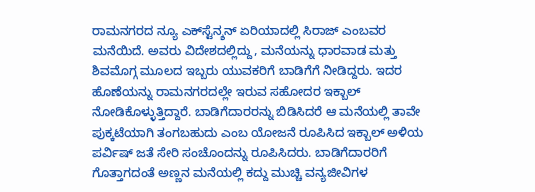ರಾಮನಗರದ ನ್ಯೂ ಎಕ್‌ಸ್ಟೆನ್ಶನ್‌ ಏರಿಯಾದಲ್ಲಿ ಸಿರಾಜ್‌ ಎಂಬವರ ಮನೆಯಿದೆ. ಅವರು ವಿದೇಶದಲ್ಲಿದ್ದು, ಮನೆಯನ್ನು ಧಾರವಾಡ ಮತ್ತು ಶಿವಮೊಗ್ಗ ಮೂಲದ ಇಬ್ಬರು ಯುವಕರಿಗೆ ಬಾಡಿಗೆಗೆ ನೀಡಿದ್ದರು. ಇದರ ಹೊಣೆಯನ್ನು ರಾಮನಗರದಲ್ಲೇ ಇರುವ ಸಹೋದರ ಇಕ್ಬಾಲ್‌ ನೋಡಿಕೊಳ್ಳುತ್ತಿದ್ದಾರೆ. ಬಾಡಿಗೆದಾರರನ್ನು ಬಿಡಿಸಿದರೆ ಆ ಮನೆಯಲ್ಲಿ ತಾವೇ ಪುಕ್ಕಟೆಯಾಗಿ ತಂಗಬಹುದು ಎಂಬ ಯೋಜನೆ ರೂಪಿಸಿದ ಇಕ್ಬಾಲ್‌ ಅಳಿಯ ಪರ್ವಿಷ್‌ ಜತೆ ಸೇರಿ ಸಂಚೊಂದನ್ನು ರೂಪಿಸಿದರು. ಬಾಡಿಗೆದಾರರಿಗೆ ಗೊತ್ತಾಗದಂತೆ ಅಣ್ಣನ ಮನೆಯಲ್ಲಿ ಕದ್ದು ಮುಚ್ಚಿ ವನ್ಯಜೀವಿಗಳ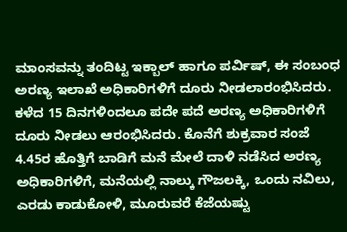ಮಾಂಸವನ್ನು ತಂದಿಟ್ಟ ಇಕ್ಬಾಲ್‌ ಹಾಗೂ ಪರ್ವಿಷ್‌, ಈ ಸಂಬಂಧ ಅರಣ್ಯ ಇಲಾಖೆ ಅಧಿಕಾರಿಗಳಿಗೆ ದೂರು ನೀಡಲಾರಂಭಿಸಿದರು. ಕಳೆದ 15 ದಿನಗಳಿಂದಲೂ ಪದೇ ಪದೆ ಅರಣ್ಯ ಅಧಿಕಾರಿಗಳಿಗೆ ದೂರು ನೀಡಲು ಆರಂಭಿಸಿದರು. ಕೊನೆಗೆ ಶುಕ್ರವಾರ ಸಂಜೆ 4.45ರ ಹೊತ್ತಿಗೆ ಬಾಡಿಗೆ ಮನೆ ಮೇಲೆ ದಾಳಿ ನಡೆಸಿದ ಅರಣ್ಯ ಅಧಿಕಾರಿಗಳಿಗೆ, ಮನೆಯಲ್ಲಿ ನಾಲ್ಕು ಗೌಜಲಕ್ಕಿ, ಒಂದು ನವಿಲು, ಎರಡು ಕಾಡುಕೋಳಿ, ಮೂರುವರೆ ಕೆಜೆಯಷ್ಟು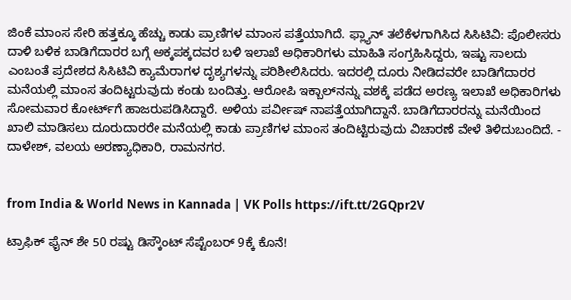ಜಿಂಕೆ ಮಾಂಸ ಸೇರಿ ಹತ್ತಕ್ಕೂ ಹೆಚ್ಚು ಕಾಡು ಪ್ರಾಣಿಗಳ ಮಾಂಸ ಪತ್ತೆಯಾಗಿದೆ. ಫ್ಲ್ಯಾನ್‌ ತಲೆಕೆಳಗಾಗಿಸಿದ ಸಿಸಿಟಿವಿ: ಪೊಲೀಸರು ದಾಳಿ ಬಳಿಕ ಬಾಡಿಗೆದಾರರ ಬಗ್ಗೆ ಅಕ್ಕಪಕ್ಕದವರ ಬಳಿ ಇಲಾಖೆ ಅಧಿಕಾರಿಗಳು ಮಾಹಿತಿ ಸಂಗ್ರಹಿಸಿದ್ದರು, ಇಷ್ಟು ಸಾಲದು ಎಂಬಂತೆ ಪ್ರದೇಶದ ಸಿಸಿಟಿವಿ ಕ್ಯಾಮೆರಾಗಳ ದೃಶ್ಯಗಳನ್ನು ಪರಿಶೀಲಿಸಿದರು. ಇದರಲ್ಲಿ ದೂರು ನೀಡಿದವರೇ ಬಾಡಿಗೆದಾರರ ಮನೆಯಲ್ಲಿ ಮಾಂಸ ತಂದಿಟ್ಟರುವುದು ಕಂಡು ಬಂದಿತ್ತು. ಆರೋಪಿ ಇಕ್ಬಾಲ್‌ನನ್ನು ವಶಕ್ಕೆ ಪಡೆದ ಅರಣ್ಯ ಇಲಾಖೆ ಅಧಿಕಾರಿಗಳು ಸೋಮವಾರ ಕೋರ್ಟ್‌ಗೆ ಹಾಜರುಪಡಿಸಿದ್ದಾರೆ. ಅಳಿಯ ಪರ್ವೀಷ್‌ ನಾಪತ್ತೆಯಾಗಿದ್ದಾನೆ. ಬಾಡಿಗೆದಾರರನ್ನು ಮನೆಯಿಂದ ಖಾಲಿ ಮಾಡಿಸಲು ದೂರುದಾರರೇ ಮನೆಯಲ್ಲಿ ಕಾಡು ಪ್ರಾಣಿಗಳ ಮಾಂಸ ತಂದಿಟ್ಟಿರುವುದು ವಿಚಾರಣೆ ವೇಳೆ ತಿಳಿದುಬಂದಿದೆ. - ದಾಳೇಶ್‌, ವಲಯ ಅರಣ್ಯಾಧಿಕಾರಿ, ರಾಮನಗರ.


from India & World News in Kannada | VK Polls https://ift.tt/2GQpr2V

ಟ್ರಾಫಿಕ್‌ ಫೈನ್‌ ಶೇ 50 ರಷ್ಟು ಡಿಸ್ಕೌಂಟ್‌ ಸೆಪ್ಟೆಂಬರ್‌ 9ಕ್ಕೆ ಕೊನೆ!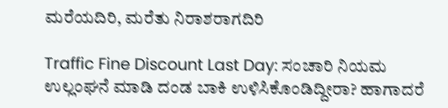ಮರೆಯದಿರಿ, ಮರೆತು ನಿರಾಶರಾಗದಿರಿ

Traffic Fine Discount Last Day: ಸಂಚಾರಿ ನಿಯಮ ಉಲ್ಲಂಘನೆ ಮಾಡಿ ದಂಡ ಬಾಕಿ ಉಳಿಸಿಕೊಂಡಿದ್ದೀರಾ? ಹಾಗಾದರೆ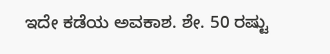ಇದೇ ಕಡೆಯ ಅವಕಾಶ. ಶೇ. 50 ರಷ್ಟು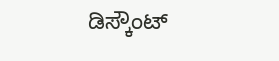ಡಿಸ್ಕೌಂಟ್‌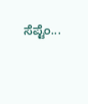ಸೆಪ್ಟೆಂ...